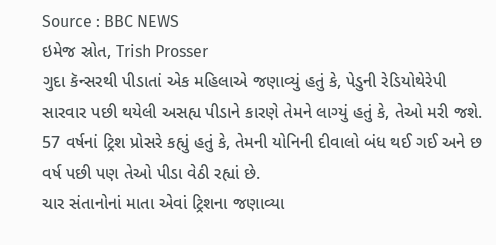Source : BBC NEWS
ઇમેજ સ્રોત, Trish Prosser
ગુદા કૅન્સરથી પીડાતાં એક મહિલાએ જણાવ્યું હતું કે, પેડુની રેડિયોથેરેપી સારવાર પછી થયેલી અસહ્ય પીડાને કારણે તેમને લાગ્યું હતું કે, તેઓ મરી જશે.
57 વર્ષનાં ટ્રિશ પ્રોસરે કહ્યું હતું કે, તેમની યોનિની દીવાલો બંધ થઈ ગઈ અને છ વર્ષ પછી પણ તેઓ પીડા વેઠી રહ્યાં છે.
ચાર સંતાનોનાં માતા એવાં ટ્રિશના જણાવ્યા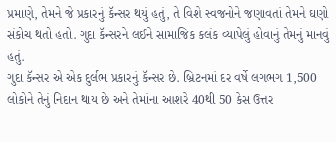પ્રમાણે, તેમને જે પ્રકારનું કૅન્સર થયું હતું, તે વિશે સ્વજનોને જણાવતાં તેમને ઘણો સંકોચ થતો હતો. ગુદા કૅન્સરને લઈને સામાજિક કલંક વ્યાપેલું હોવાનું તેમનું માનવું હતું.
ગુદા કૅન્સર એ એક દુર્લભ પ્રકારનું કૅન્સર છે. બ્રિટનમાં દર વર્ષે લગભગ 1,500 લોકોને તેનું નિદાન થાય છે અને તેમાંના આશરે 40થી 50 કેસ ઉત્તર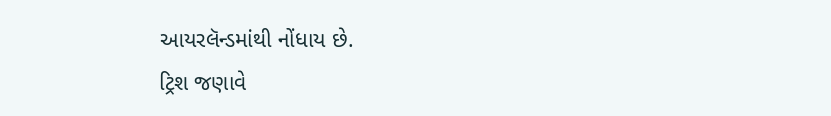આયરલૅન્ડમાંથી નોંધાય છે.
ટ્રિશ જણાવે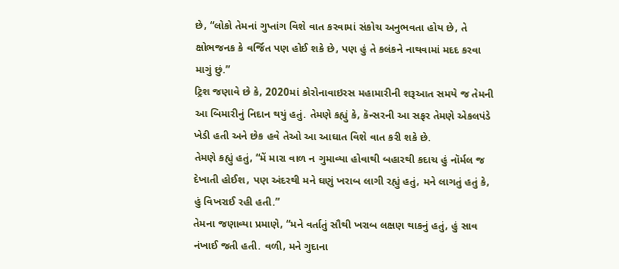છે, “લોકો તેમનાં ગુપ્તાંગ વિશે વાત કરવામાં સંકોચ અનુભવતા હોય છે, તે ક્ષોભજનક કે વર્જિત પણ હોઈ શકે છે, પણ હું તે કલંકને નાથવામાં મદદ કરવા માગું છું.”
ટ્રિશ જણાવે છે કે, 2020માં કોરોનાવાઇરસ મહામારીની શરૂઆત સમયે જ તેમની આ બિમારીનું નિદાન થયું હતું. તેમણે કહ્યું કે, કૅન્સરની આ સફર તેમણે એકલપંડે ખેડી હતી અને છેક હવે તેઓ આ આઘાત વિશે વાત કરી શકે છે.
તેમણે કહ્યું હતું, “મેં મારા વાળ ન ગુમાવ્યા હોવાથી બહારથી કદાચ હું નૉર્મલ જ દેખાતી હોઈશ, પણ અંદરથી મને ઘણું ખરાબ લાગી રહ્યું હતું, મને લાગતું હતું કે, હું વિખરાઈ રહી હતી.”
તેમના જણાવ્યા પ્રમાણે, “મને વર્તાતું સૌથી ખરાબ લક્ષણ થાકનું હતું, હું સાવ નંખાઈ જતી હતી. વળી, મને ગુદાના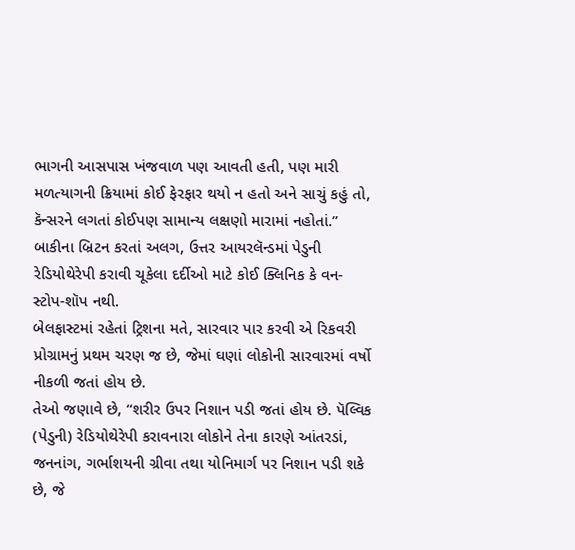ભાગની આસપાસ ખંજવાળ પણ આવતી હતી, પણ મારી મળત્યાગની ક્રિયામાં કોઈ ફેરફાર થયો ન હતો અને સાચું કહું તો, કૅન્સરને લગતાં કોઈપણ સામાન્ય લક્ષણો મારામાં નહોતાં.”
બાકીના બ્રિટન કરતાં અલગ, ઉત્તર આયરલૅન્ડમાં પેડુની રેડિયોથેરેપી કરાવી ચૂકેલા દર્દીઓ માટે કોઈ ક્લિનિક કે વન-સ્ટોપ-શૉપ નથી.
બેલફાસ્ટમાં રહેતાં ટ્રિશના મતે, સારવાર પાર કરવી એ રિકવરી પ્રોગ્રામનું પ્રથમ ચરણ જ છે, જેમાં ઘણાં લોકોની સારવારમાં વર્ષો નીકળી જતાં હોય છે.
તેઓ જણાવે છે, “શરીર ઉપર નિશાન પડી જતાં હોય છે. પૅલ્વિક (પેડુની) રેડિયોથેરેપી કરાવનારા લોકોને તેના કારણે આંતરડાં, જનનાંગ, ગર્ભાશયની ગ્રીવા તથા યોનિમાર્ગ પર નિશાન પડી શકે છે, જે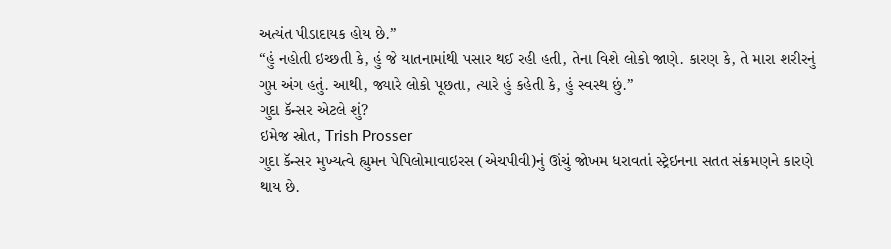અત્યંત પીડાદાયક હોય છે.”
“હું નહોતી ઇચ્છતી કે, હું જે યાતનામાંથી પસાર થઈ રહી હતી, તેના વિશે લોકો જાણે. કારણ કે, તે મારા શરીરનું ગુપ્ત અંગ હતું. આથી, જ્યારે લોકો પૂછતા, ત્યારે હું કહેતી કે, હું સ્વસ્થ છું.”
ગુદા કૅન્સર એટલે શું?
ઇમેજ સ્રોત, Trish Prosser
ગુદા કૅન્સર મુખ્યત્વે હ્યુમન પેપિલોમાવાઇરસ (એચપીવી)નું ઊંચું જોખમ ધરાવતાં સ્ટ્રેઇનના સતત સંક્રમણને કારણે થાય છે.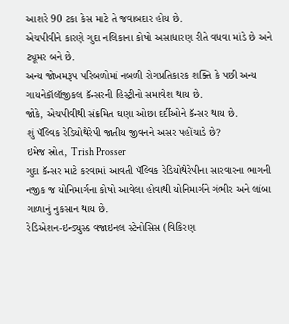આશરે 90 ટકા કેસ માટે તે જવાબદાર હોય છે.
એચપીવીને કારણે ગુદા નલિકાના કોષો અસાધારણ રીતે વધવા માંડે છે અને ટ્યૂમર બને છે.
અન્ય જોખમરૂપ પરિબળોમાં નબળી રોગપ્રતિકારક શક્તિ કે પછી અન્ય ગાયનેકૉલૉજીકલ કૅન્સરની હિસ્ટ્રીનો સમાવેશ થાય છે.
જોકે, એચપીવીથી સંક્રમિત ઘણા ઓછા દર્દીઓને કૅન્સર થાય છે.
શું પૅલ્વિક રેડિયોથેરેપી જાતીય જીવનને અસર પહોંચાડે છે?
ઇમેજ સ્રોત, Trish Prosser
ગુદા કૅન્સર માટે કરવામાં આવતી પૅલ્વિક રેડિયોથેરેપીના સારવારના ભાગની નજીક જ યોનિમાર્ગના કોષો આવેલા હોવાથી યોનિમાર્ગને ગંભીર અને લાંબા ગાળાનું નુકસાન થાય છે.
રેડિએશન-ઇન્ડ્યુસ્ડ વજાઇનલ સ્ટેનોસિસ (વિકિરણ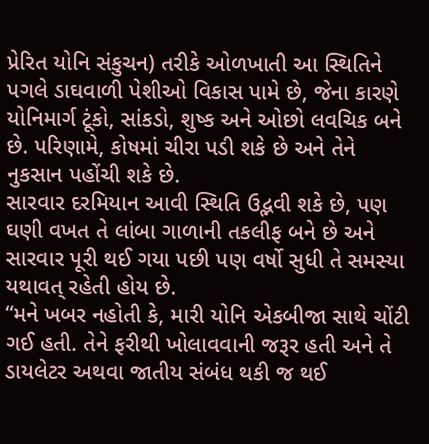પ્રેરિત યોનિ સંકુચન) તરીકે ઓળખાતી આ સ્થિતિને પગલે ડાઘવાળી પેશીઓ વિકાસ પામે છે, જેના કારણે યોનિમાર્ગ ટૂંકો, સાંકડો, શુષ્ક અને ઓછો લવચિક બને છે. પરિણામે, કોષમાં ચીરા પડી શકે છે અને તેને નુકસાન પહોંચી શકે છે.
સારવાર દરમિયાન આવી સ્થિતિ ઉદ્ભવી શકે છે, પણ ઘણી વખત તે લાંબા ગાળાની તકલીફ બને છે અને સારવાર પૂરી થઈ ગયા પછી પણ વર્ષો સુધી તે સમસ્યા યથાવત્ રહેતી હોય છે.
“મને ખબર નહોતી કે, મારી યોનિ એકબીજા સાથે ચોંટી ગઈ હતી. તેને ફરીથી ખોલાવવાની જરૂર હતી અને તે ડાયલેટર અથવા જાતીય સંબંધ થકી જ થઈ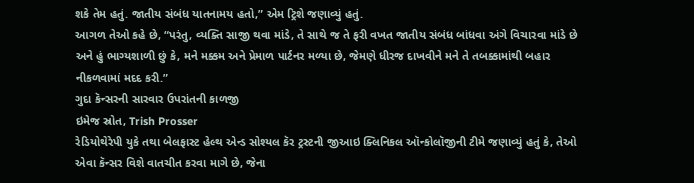શકે તેમ હતું. જાતીય સંબંધ યાતનામય હતો,” એમ ટ્રિશે જણાવ્યું હતું.
આગળ તેઓ કહે છે, “પરંતુ, વ્યક્તિ સાજી થવા માંડે, તે સાથે જ તે ફરી વખત જાતીય સંબંધ બાંધવા અંગે વિચારવા માંડે છે અને હું ભાગ્યશાળી છું કે, મને મક્કમ અને પ્રેમાળ પાર્ટનર મળ્યા છે, જેમણે ધીરજ દાખવીને મને તે તબક્કામાંથી બહાર નીકળવામાં મદદ કરી.”
ગુદા કૅન્સરની સારવાર ઉપરાંતની કાળજી
ઇમેજ સ્રોત, Trish Prosser
રેડિયોથેરેપી યુકે તથા બેલફાસ્ટ હેલ્થ એન્ડ સોશ્યલ કૅર ટ્રસ્ટની જીઆઇ ક્લિનિકલ ઑન્કોલૉજીની ટીમે જણાવ્યું હતું કે, તેઓ એવા કૅન્સર વિશે વાતચીત કરવા માગે છે, જેના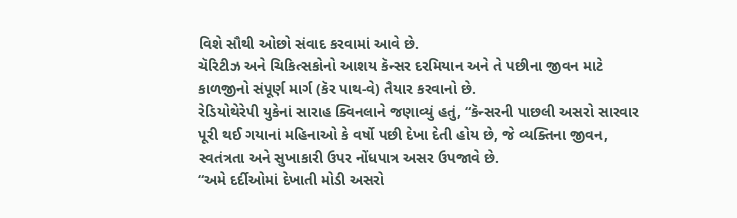વિશે સૌથી ઓછો સંવાદ કરવામાં આવે છે.
ચૅરિટીઝ અને ચિકિત્સકોનો આશય કૅન્સર દરમિયાન અને તે પછીના જીવન માટે કાળજીનો સંપૂર્ણ માર્ગ (કૅર પાથ-વે) તૈયાર કરવાનો છે.
રેડિયોથેરેપી યુકેનાં સારાહ ક્વિનલાને જણાવ્યું હતું, “કૅન્સરની પાછલી અસરો સારવાર પૂરી થઈ ગયાનાં મહિનાઓ કે વર્ષો પછી દેખા દેતી હોય છે, જે વ્યક્તિના જીવન, સ્વતંત્રતા અને સુખાકારી ઉપર નોંધપાત્ર અસર ઉપજાવે છે.
“અમે દર્દીઓમાં દેખાતી મોડી અસરો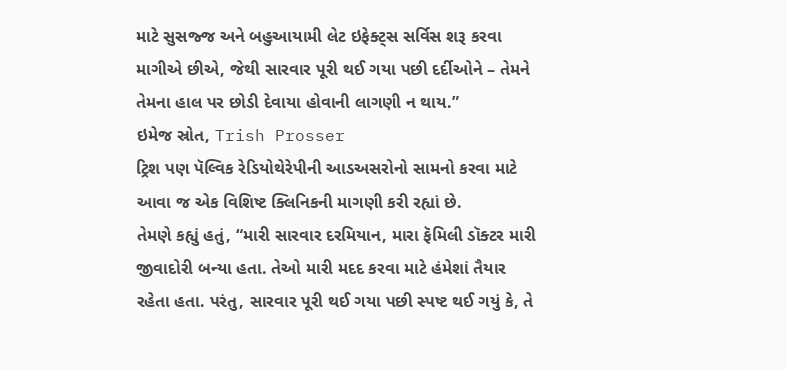માટે સુસજ્જ અને બહુઆયામી લેટ ઇફેક્ટ્સ સર્વિસ શરૂ કરવા માગીએ છીએ, જેથી સારવાર પૂરી થઈ ગયા પછી દર્દીઓને – તેમને તેમના હાલ પર છોડી દેવાયા હોવાની લાગણી ન થાય.”
ઇમેજ સ્રોત, Trish Prosser
ટ્રિશ પણ પૅલ્વિક રેડિયોથેરેપીની આડઅસરોનો સામનો કરવા માટે આવા જ એક વિશિષ્ટ ક્લિનિકની માગણી કરી રહ્યાં છે.
તેમણે કહ્યું હતું, “મારી સારવાર દરમિયાન, મારા ફૅમિલી ડૉક્ટર મારી જીવાદોરી બન્યા હતા. તેઓ મારી મદદ કરવા માટે હંમેશાં તૈયાર રહેતા હતા. પરંતુ, સારવાર પૂરી થઈ ગયા પછી સ્પષ્ટ થઈ ગયું કે, તે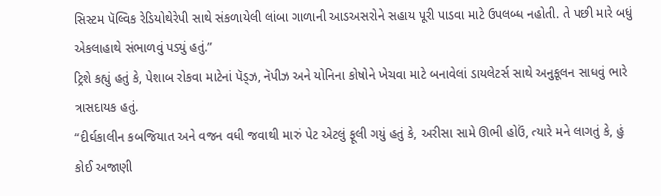સિસ્ટમ પૅલ્વિક રેડિયોથેરેપી સાથે સંકળાયેલી લાંબા ગાળાની આડઅસરોને સહાય પૂરી પાડવા માટે ઉપલબ્ધ નહોતી. તે પછી મારે બધું એકલાહાથે સંભાળવું પડ્યું હતું.”
ટ્રિશે કહ્યું હતું કે, પેશાબ રોકવા માટેનાં પૅડ્ઝ, નૅપીઝ અને યોનિના કોષોને ખેચવા માટે બનાવેલાં ડાયલેટર્સ સાથે અનુકૂલન સાધવું ભારે ત્રાસદાયક હતું.
“દીર્ઘકાલીન કબજિયાત અને વજન વધી જવાથી મારું પેટ એટલું ફૂલી ગયું હતું કે, અરીસા સામે ઊભી હોઉં, ત્યારે મને લાગતું કે, હું કોઈ અજાણી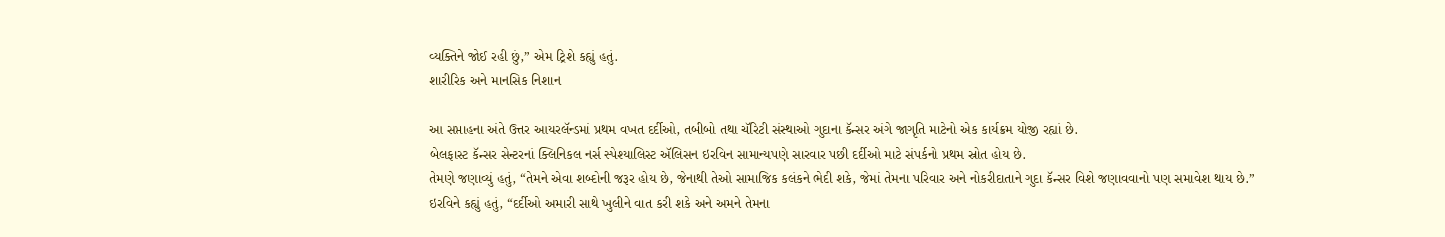વ્યક્તિને જોઈ રહી છું,” એમ ટ્રિશે કહ્યું હતું.
શારીરિક અને માનસિક નિશાન

આ સપ્તાહના અંતે ઉત્તર આયરલૅન્ડમાં પ્રથમ વખત દર્દીઓ, તબીબો તથા ચૅરિટી સંસ્થાઓ ગુદાના કૅન્સર અંગે જાગૃતિ માટેનો એક કાર્યક્રમ યોજી રહ્યાં છે.
બેલફાસ્ટ કૅન્સર સેન્ટરનાં ક્લિનિકલ નર્સ સ્પેશ્યાલિસ્ટ ઍલિસન ઇરવિન સામાન્યપણે સારવાર પછી દર્દીઓ માટે સંપર્કનો પ્રથમ સ્રોત હોય છે.
તેમણે જણાવ્યું હતું, “તેમને એવા શબ્દોની જરૂર હોય છે, જેનાથી તેઓ સામાજિક કલંકને ભેદી શકે, જેમાં તેમના પરિવાર અને નોકરીદાતાને ગુદા કૅન્સર વિશે જણાવવાનો પણ સમાવેશ થાય છે.”
ઇરવિને કહ્યું હતું, “દર્દીઓ અમારી સાથે ખુલીને વાત કરી શકે અને અમને તેમના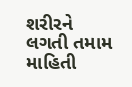શરીરને લગતી તમામ માહિતી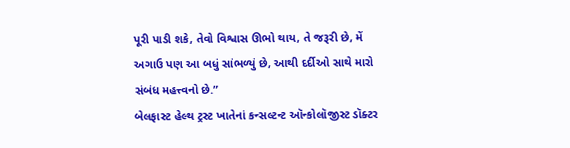પૂરી પાડી શકે, તેવો વિશ્વાસ ઊભો થાય, તે જરૂરી છે, મેં અગાઉ પણ આ બધું સાંભળ્યું છે, આથી દર્દીઓ સાથે મારો સંબંધ મહત્ત્વનો છે.”
બેલફાસ્ટ હેલ્થ ટ્રસ્ટ ખાતેનાં કન્સલ્ટન્ટ ઑન્કોલૉજીસ્ટ ડૉક્ટર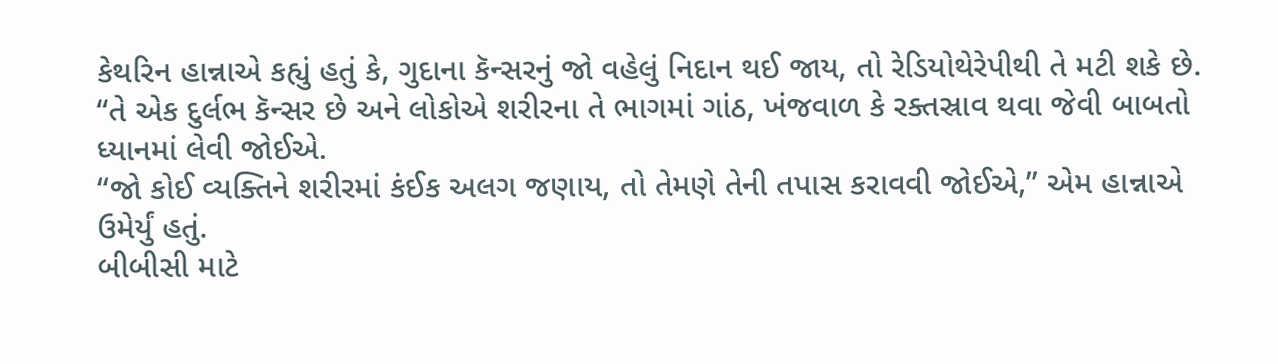કેથરિન હાન્નાએ કહ્યું હતું કે, ગુદાના કૅન્સરનું જો વહેલું નિદાન થઈ જાય, તો રેડિયોથેરેપીથી તે મટી શકે છે.
“તે એક દુર્લભ કૅન્સર છે અને લોકોએ શરીરના તે ભાગમાં ગાંઠ, ખંજવાળ કે રક્તસ્રાવ થવા જેવી બાબતો ધ્યાનમાં લેવી જોઈએ.
“જો કોઈ વ્યક્તિને શરીરમાં કંઈક અલગ જણાય, તો તેમણે તેની તપાસ કરાવવી જોઈએ,” એમ હાન્નાએ ઉમેર્યું હતું.
બીબીસી માટે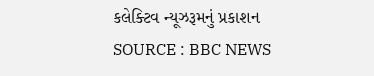કલેક્ટિવ ન્યૂઝરૂમનું પ્રકાશન
SOURCE : BBC NEWS